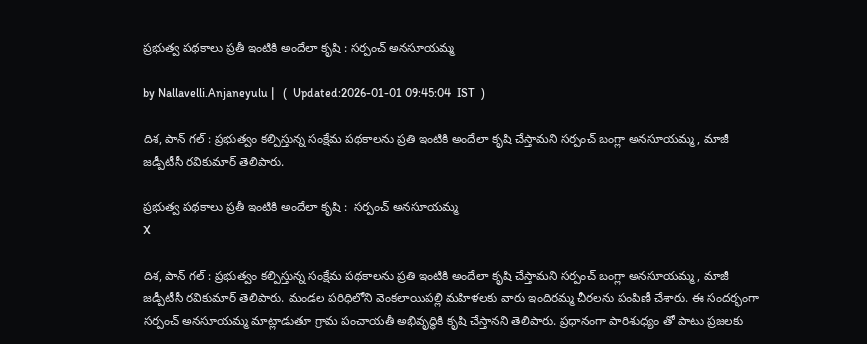ప్ర‌భుత్వ ప‌థ‌కాలు ప్ర‌తీ ఇంటికి అందేలా కృషి : స‌ర్పంచ్ అన‌సూయ‌మ్మ

by Nallavelli.Anjaneyulu |   (  Updated:2026-01-01 09:45:04  IST  )

దిశ‌, పాన్ గ‌ల్ : ప్ర‌భుత్వం క‌ల్పిస్తున్న సంక్షేమ ప‌థ‌కాల‌ను ప్ర‌తి ఇంటికి అందేలా కృషి చేస్తామని స‌ర్పంచ్ బంగ్లా అన‌సూయ‌మ్మ‌, మాజీ జ‌డ్పీటీసీ ర‌వికుమార్ తెలిపారు.

ప్ర‌భుత్వ ప‌థ‌కాలు ప్ర‌తీ ఇంటికి అందేలా కృషి :  స‌ర్పంచ్ అన‌సూయ‌మ్మ
X

దిశ‌, పాన్ గ‌ల్ : ప్ర‌భుత్వం క‌ల్పిస్తున్న సంక్షేమ ప‌థ‌కాల‌ను ప్ర‌తి ఇంటికి అందేలా కృషి చేస్తామని స‌ర్పంచ్ బంగ్లా అన‌సూయ‌మ్మ‌, మాజీ జ‌డ్పీటీసీ ర‌వికుమార్ తెలిపారు. మండ‌ల ప‌రిధిలోని వెంక‌లాయిప‌ల్లి మ‌హిళ‌ల‌కు వారు ఇందిర‌మ్మ చీర‌ల‌ను పంపిణీ చేశారు. ఈ సంద‌ర్భంగా స‌ర్పంచ్ అన‌సూయ‌మ్మ మాట్లాడుతూ గ్రామ పంచాయతీ అభివృద్ధికి కృషి చేస్తానని తెలిపారు. ప్రధానంగా పారిశుధ్యం తో పాటు ప్రజలకు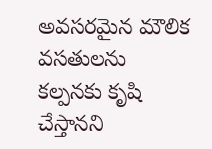అవసరమైన మౌలిక వసతులను కల్పనకు కృషి చేస్తానని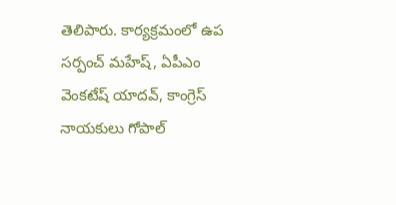తెలిపారు. కార్యక్రమంలో ఉప సర్పంచ్ మహేష్, ఏపీఎం వెంకటేష్ యాదవ్, కాంగ్రెస్ నాయకులు గోపాల్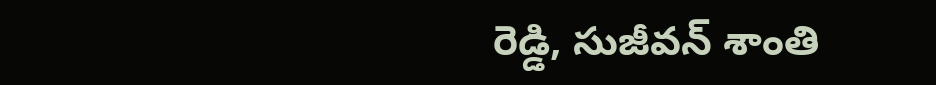రెడ్డి, సుజీవన్ శాంతి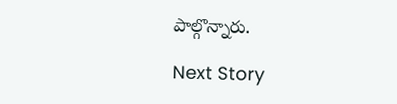పాల్గొన్నారు.

Next Story